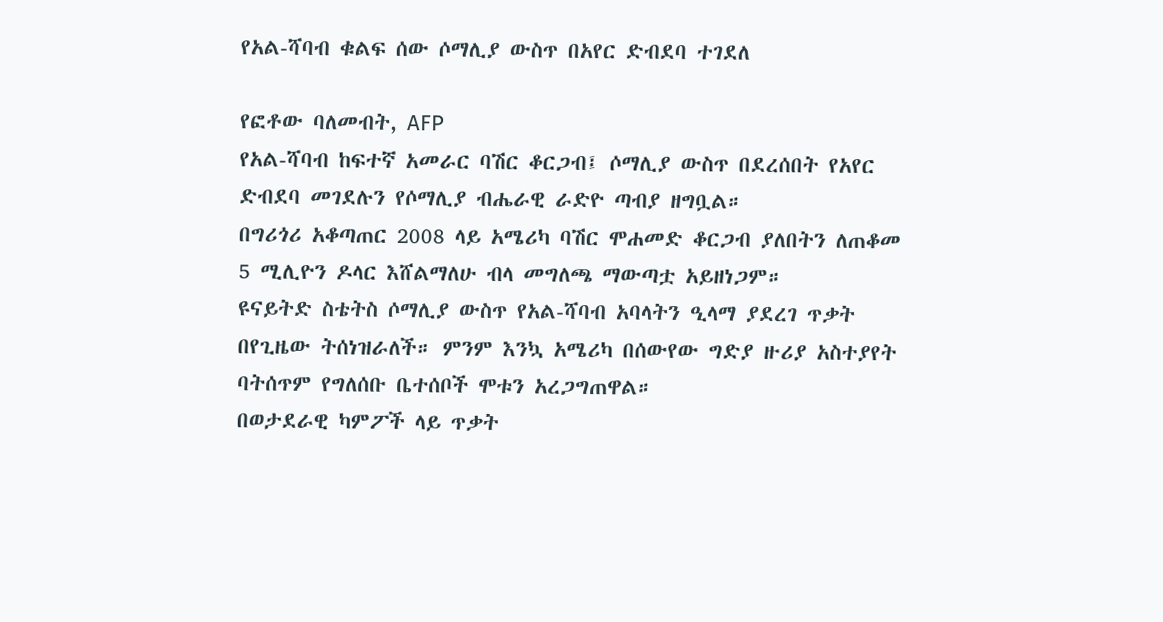የአል-ሻባብ ቁልፍ ሰው ሶማሊያ ውስጥ በአየር ድብደባ ተገደለ

የፎቶው ባለመብት, AFP
የአል-ሻባብ ከፍተኛ አመራር ባሽር ቆርጋብ፤ ሶማሊያ ውስጥ በደረሰበት የአየር ድብደባ መገደሉን የሶማሊያ ብሔራዊ ራድዮ ጣብያ ዘግቧል።
በግሪጎሪ አቆጣጠር 2008 ላይ አሜሪካ ባሽር ሞሐመድ ቆርጋብ ያለበትን ለጠቆመ 5 ሚሊዮን ዶላር እሸልማለሁ ብላ መግለጫ ማውጣቷ አይዘነጋም።
ዩናይትድ ስቴትስ ሶማሊያ ውስጥ የአል-ሻባብ አባላትን ዒላማ ያደረገ ጥቃት በየጊዜው ትሰነዝራለች። ምንም እንኳ አሜሪካ በሰውየው ግድያ ዙሪያ አስተያየት ባትሰጥም የግለሰቡ ቤተሰቦች ሞቱን አረጋግጠዋል።
በወታደራዊ ካምፖች ላይ ጥቃት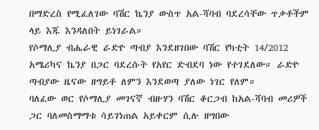በማድረስ የሚፈለገው ባሽር ኬንያ ውስጥ አል-ሻባብ ባደረሳቸው ጥቃቶችም ላይ እጁ እንዳለበት ይነገራል።
የሶማሊያ ብሔራዊ ራድዮ ጣብያ እንደዘገበው ባሽር የካቲት 14/2012 አሜሪካና ኬንያ በጋር ባደረሱት የአየር ድብደባ ነው የተገደለው። ራድዮ ጣብያው ዜናው ዘግይቶ ለምን እንደወጣ ያለው ነገር የለም።
ባለፈው ወር የሶማሊያ መገናኛ ብዙሃን ባሽር ቆርጋብ ከአል-ሻባብ መሪዎች ጋር ባለመስማማቱ ሳይገነጠል አይቀርም ሲሉ ዘግበው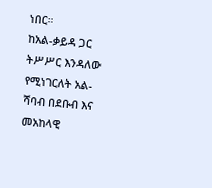ነበር።
ከአል-ቃይዳ ጋር ትሥሥር እንዳለው የሚነገርለት አል-ሻባብ በደቡብ እና መአከላዊ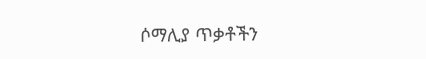ሶማሊያ ጥቃቶችን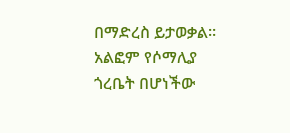በማድረስ ይታወቃል። አልፎም የሶማሊያ ጎረቤት በሆነችው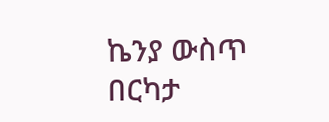ኬንያ ውስጥ በርካታ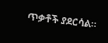ጥቃቶች ያደርሳል።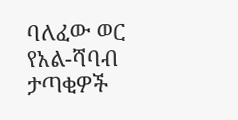ባለፈው ወር የአል-ሻባብ ታጣቂዎች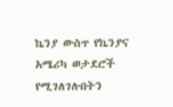ኬንያ ውስጥ የኬንያና አሜሪካ ወታደሮች የሚገለገሉበትን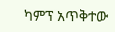ካምፕ አጥቅተው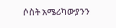ሶስት አሜሪካውያንን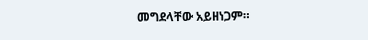መግደላቸው አይዘነጋም።